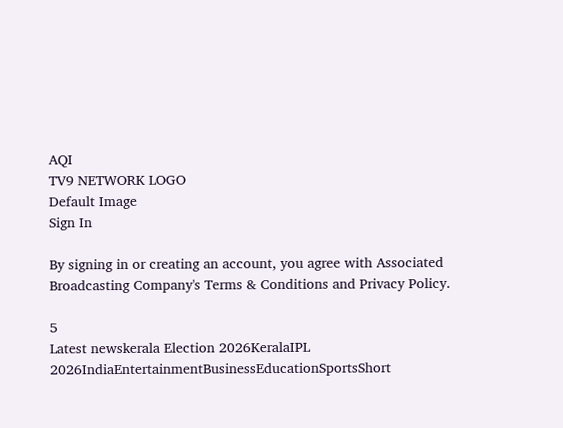AQI
TV9 NETWORK LOGO
Default Image
Sign In

By signing in or creating an account, you agree with Associated Broadcasting Company's Terms & Conditions and Privacy Policy.

5
Latest newskerala Election 2026KeralaIPL 2026IndiaEntertainmentBusinessEducationSportsShort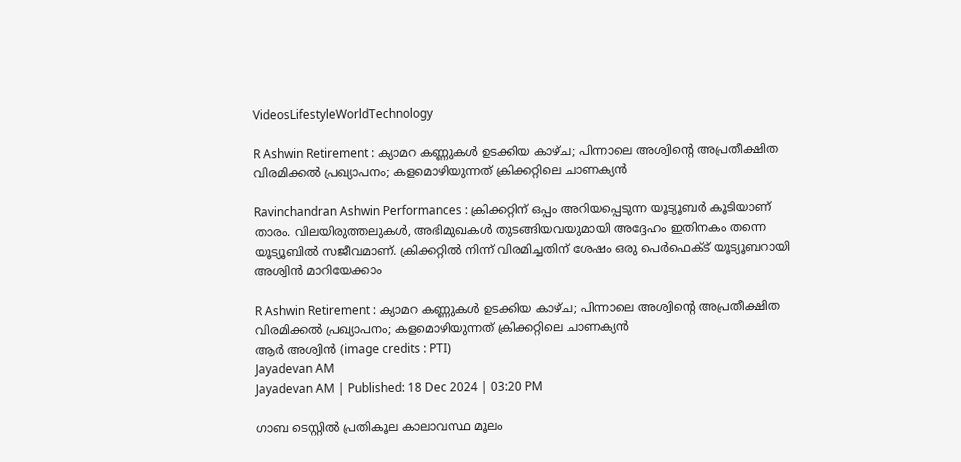VideosLifestyleWorldTechnology

R Ashwin Retirement : ക്യാമറ കണ്ണുകള്‍ ഉടക്കിയ കാഴ്ച; പിന്നാലെ അശ്വിന്റെ അപ്രതീക്ഷിത വിരമിക്കല്‍ പ്രഖ്യാപനം; കളമൊഴിയുന്നത് ക്രിക്കറ്റിലെ ചാണക്യന്‍

Ravinchandran Ashwin Performances : ക്രിക്കറ്റിന് ഒപ്പം അറിയപ്പെടുന്ന യൂട്യൂബര്‍ കൂടിയാണ് താരം. വിലയിരുത്തലുകള്‍, അഭിമുഖകള്‍ തുടങ്ങിയവയുമായി അദ്ദേഹം ഇതിനകം തന്നെ യൂട്യൂബില്‍ സജീവമാണ്. ക്രിക്കറ്റില്‍ നിന്ന് വിരമിച്ചതിന് ശേഷം ഒരു പെര്‍ഫെക്ട് യൂട്യൂബറായി അശ്വിന്‍ മാറിയേക്കാം

R Ashwin Retirement : ക്യാമറ കണ്ണുകള്‍ ഉടക്കിയ കാഴ്ച; പിന്നാലെ അശ്വിന്റെ അപ്രതീക്ഷിത വിരമിക്കല്‍ പ്രഖ്യാപനം; കളമൊഴിയുന്നത് ക്രിക്കറ്റിലെ ചാണക്യന്‍
ആര്‍ അശ്വിന്‍ (image credits : PTI)
Jayadevan AM
Jayadevan AM | Published: 18 Dec 2024 | 03:20 PM

ഗാബ ടെസ്റ്റില്‍ പ്രതികൂല കാലാവസ്ഥ മൂലം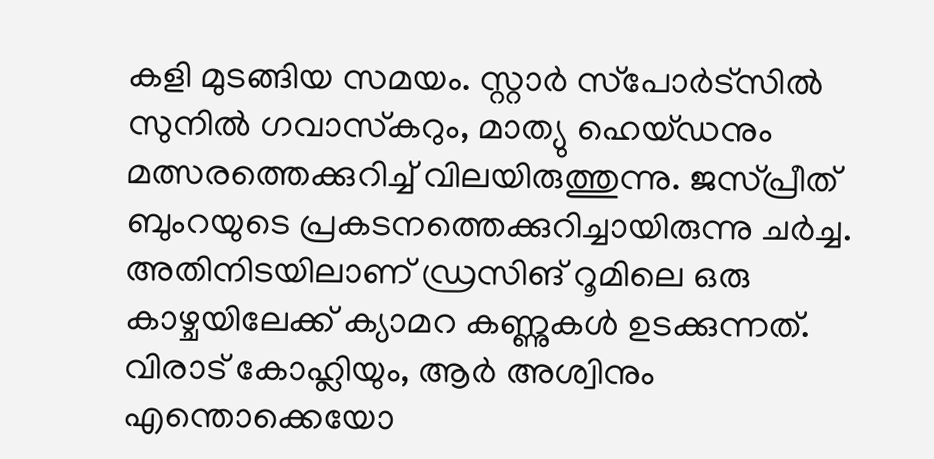കളി മുടങ്ങിയ സമയം. സ്റ്റാര്‍ സ്‌പോര്‍ട്‌സില്‍ സുനില്‍ ഗവാസ്‌കറും, മാത്യു ഹെയ്ഡനും മത്സരത്തെക്കുറിച്ച് വിലയിരുത്തുന്നു. ജസ്പ്രീത് ബുംറയുടെ പ്രകടനത്തെക്കുറിച്ചായിരുന്നു ചര്‍ച്ച. അതിനിടയിലാണ് ഡ്രസിങ് റൂമിലെ ഒരു കാഴ്ചയിലേക്ക് ക്യാമറ കണ്ണുകള്‍ ഉടക്കുന്നത്. വിരാട് കോഹ്ലിയും, ആര്‍ അശ്വിനും എന്തൊക്കെയോ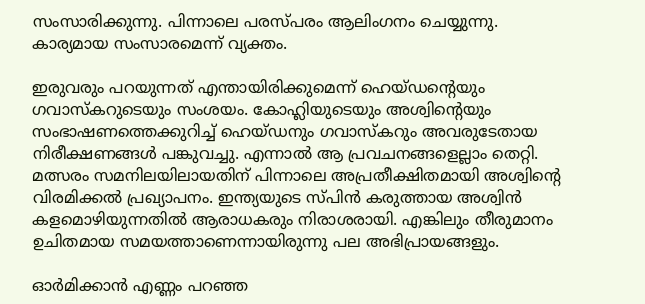സംസാരിക്കുന്നു. പിന്നാലെ പരസ്പരം ആലിംഗനം ചെയ്യുന്നു. കാര്യമായ സംസാരമെന്ന് വ്യക്തം.

ഇരുവരും പറയുന്നത് എന്തായിരിക്കുമെന്ന് ഹെയ്ഡന്റെയും ഗവാസ്‌കറുടെയും സംശയം. കോഹ്ലിയുടെയും അശ്വിന്റെയും സംഭാഷണത്തെക്കുറിച്ച് ഹെയ്ഡനും ഗവാസ്‌കറും അവരുടേതായ നിരീക്ഷണങ്ങള്‍ പങ്കുവച്ചു. എന്നാല്‍ ആ പ്രവചനങ്ങളെല്ലാം തെറ്റി. മത്സരം സമനിലയിലായതിന് പിന്നാലെ അപ്രതീക്ഷിതമായി അശ്വിന്റെ വിരമിക്കല്‍ പ്രഖ്യാപനം. ഇന്ത്യയുടെ സ്പിന്‍ കരുത്തായ അശ്വിന്‍ കളമൊഴിയുന്നതില്‍ ആരാധകരും നിരാശരായി. എങ്കിലും തീരുമാനം ഉചിതമായ സമയത്താണെന്നായിരുന്നു പല അഭിപ്രായങ്ങളും.

ഓര്‍മിക്കാന്‍ എണ്ണം പറഞ്ഞ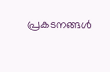പ്രകടനങ്ങള്‍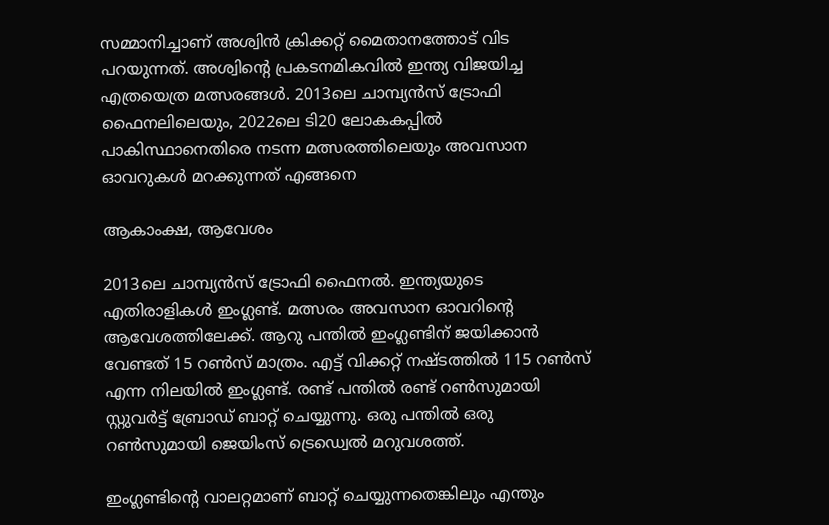സമ്മാനിച്ചാണ് അശ്വിന്‍ ക്രിക്കറ്റ് മൈതാനത്തോട് വിട പറയുന്നത്. അശ്വിന്റെ പ്രകടനമികവില്‍ ഇന്ത്യ വിജയിച്ച എത്രയെത്ര മത്സരങ്ങള്‍. 2013ലെ ചാമ്പ്യന്‍സ് ട്രോഫി ഫൈനലിലെയും, 2022ലെ ടി20 ലോകകപ്പില്‍ പാകിസ്ഥാനെതിരെ നടന്ന മത്സരത്തിലെയും അവസാന ഓവറുകള്‍ മറക്കുന്നത് എങ്ങനെ

ആകാംക്ഷ, ആവേശം

2013ലെ ചാമ്പ്യന്‍സ് ട്രോഫി ഫൈനല്‍. ഇന്ത്യയുടെ എതിരാളികള്‍ ഇംഗ്ലണ്ട്. മത്സരം അവസാന ഓവറിന്റെ ആവേശത്തിലേക്ക്. ആറു പന്തില്‍ ഇംഗ്ലണ്ടിന് ജയിക്കാന്‍ വേണ്ടത് 15 റണ്‍സ് മാത്രം. എട്ട് വിക്കറ്റ് നഷ്ടത്തില്‍ 115 റണ്‍സ് എന്ന നിലയില്‍ ഇംഗ്ലണ്ട്. രണ്ട് പന്തില്‍ രണ്ട് റണ്‍സുമായി സ്റ്റുവര്‍ട്ട് ബ്രോഡ് ബാറ്റ് ചെയ്യുന്നു. ഒരു പന്തില്‍ ഒരു റണ്‍സുമായി ജെയിംസ് ട്രെഡ്വെല്‍ മറുവശത്ത്.

ഇംഗ്ലണ്ടിന്റെ വാലറ്റമാണ് ബാറ്റ് ചെയ്യുന്നതെങ്കിലും എന്തും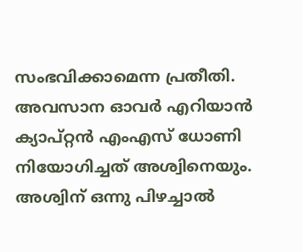സംഭവിക്കാമെന്ന പ്രതീതി. അവസാന ഓവര്‍ എറിയാന്‍ ക്യാപ്റ്റന്‍ എംഎസ് ധോണി നിയോഗിച്ചത് അശ്വിനെയും. അശ്വിന് ഒന്നു പിഴച്ചാല്‍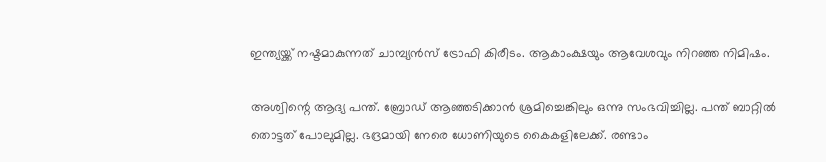ഇന്ത്യയ്ക്ക് നഷ്ടമാകുന്നത് ചാമ്പ്യന്‍സ് ട്രോഫി കിരീടം. ആകാംക്ഷയും ആവേശവും നിറഞ്ഞ നിമിഷം.

അശ്വിന്റെ ആദ്യ പന്ത്. ബ്രോഡ് ആഞ്ഞടിക്കാന്‍ ശ്രമിച്ചെങ്കിലും ഒന്നു സംഭവിച്ചില്ല. പന്ത് ബാറ്റില്‍ തൊട്ടത് പോലുമില്ല. ഭദ്രമായി നേരെ ധോണിയുടെ കൈകളിലേക്ക്. രണ്ടാം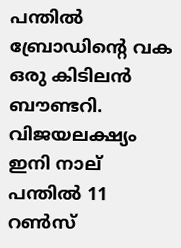പന്തില്‍ ബ്രോഡിന്റെ വക ഒരു കിടിലന്‍ ബൗണ്ടറി. വിജയലക്ഷ്യം ഇനി നാല് പന്തില്‍ 11 റണ്‍സ്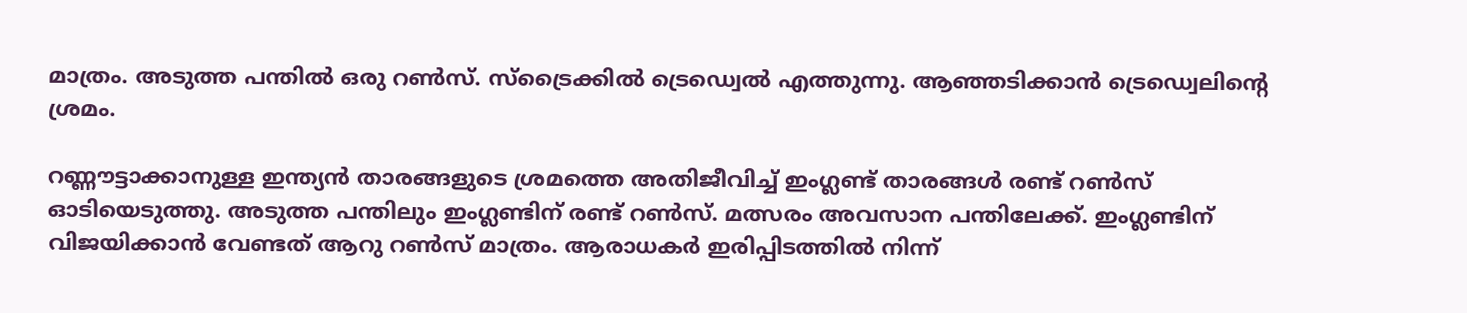മാത്രം. അടുത്ത പന്തില്‍ ഒരു റണ്‍സ്. സ്‌ട്രൈക്കില്‍ ട്രെഡ്വെല്‍ എത്തുന്നു. ആഞ്ഞടിക്കാന്‍ ട്രെഡ്വെലിന്റെ ശ്രമം.

റണ്ണൗട്ടാക്കാനുള്ള ഇന്ത്യന്‍ താരങ്ങളുടെ ശ്രമത്തെ അതിജീവിച്ച് ഇംഗ്ലണ്ട് താരങ്ങള്‍ രണ്ട് റണ്‍സ് ഓടിയെടുത്തു. അടുത്ത പന്തിലും ഇംഗ്ലണ്ടിന് രണ്ട് റണ്‍സ്. മത്സരം അവസാന പന്തിലേക്ക്. ഇംഗ്ലണ്ടിന് വിജയിക്കാന്‍ വേണ്ടത് ആറു റണ്‍സ് മാത്രം. ആരാധകര്‍ ഇരിപ്പിടത്തില്‍ നിന്ന്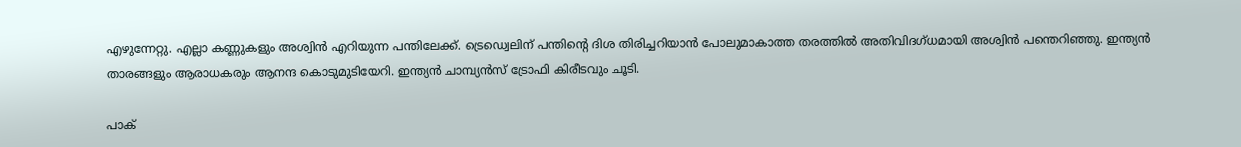എഴുന്നേറ്റു. എല്ലാ കണ്ണുകളും അശ്വിന്‍ എറിയുന്ന പന്തിലേക്ക്. ട്രെഡ്വെലിന് പന്തിന്റെ ദിശ തിരിച്ചറിയാന്‍ പോലുമാകാത്ത തരത്തില്‍ അതിവിദഗ്ധമായി അശ്വിന്‍ പന്തെറിഞ്ഞു. ഇന്ത്യന്‍ താരങ്ങളും ആരാധകരും ആനന്ദ കൊടുമുടിയേറി. ഇന്ത്യന്‍ ചാമ്പ്യന്‍സ് ട്രോഫി കിരീടവും ചൂടി.

പാക്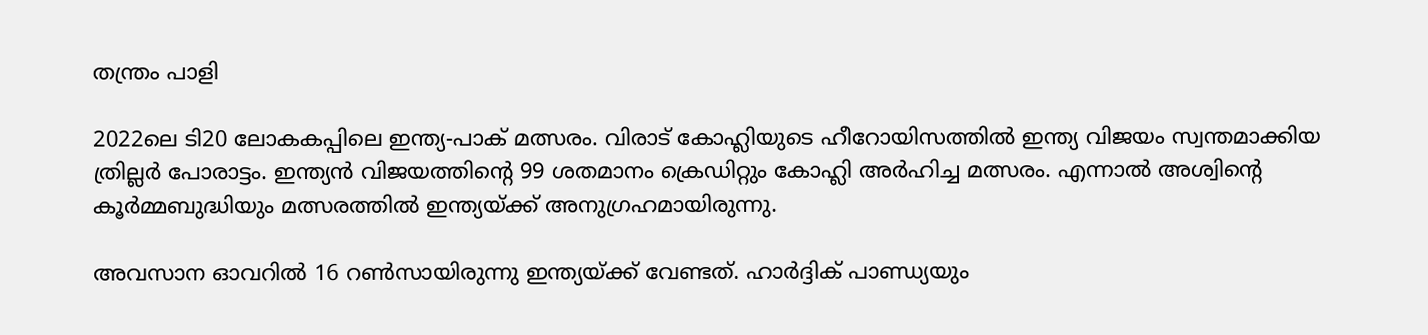തന്ത്രം പാളി

2022ലെ ടി20 ലോകകപ്പിലെ ഇന്ത്യ-പാക് മത്സരം. വിരാട് കോഹ്ലിയുടെ ഹീറോയിസത്തില്‍ ഇന്ത്യ വിജയം സ്വന്തമാക്കിയ ത്രില്ലര്‍ പോരാട്ടം. ഇന്ത്യന്‍ വിജയത്തിന്റെ 99 ശതമാനം ക്രെഡിറ്റും കോഹ്ലി അര്‍ഹിച്ച മത്സരം. എന്നാല്‍ അശ്വിന്റെ കൂര്‍മ്മബുദ്ധിയും മത്സരത്തില്‍ ഇന്ത്യയ്ക്ക് അനുഗ്രഹമായിരുന്നു.

അവസാന ഓവറില്‍ 16 റണ്‍സായിരുന്നു ഇന്ത്യയ്ക്ക് വേണ്ടത്. ഹാര്‍ദ്ദിക് പാണ്ഡ്യയും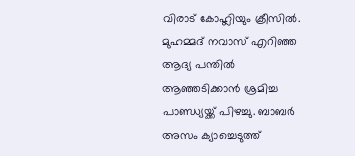വിരാട് കോഹ്ലിയും ക്രീസില്‍. മുഹമ്മദ് നവാസ് എറിഞ്ഞ ആദ്യ പന്തില്‍ ആഞ്ഞടിക്കാന്‍ ശ്രമിച്ച പാണ്ഡ്യയ്ക്ക് പിഴച്ചു. ബാബര്‍ അസം ക്യാച്ചെടുത്ത്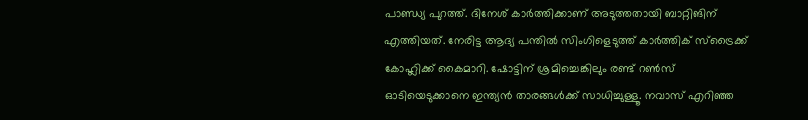പാണ്ഡ്യ പുറത്ത്. ദിനേശ് കാര്‍ത്തിക്കാണ് അടുത്തതായി ബാറ്റിങിന് എത്തിയത്. നേരിട്ട ആദ്യ പന്തില്‍ സിംഗിളെടുത്ത് കാര്‍ത്തിക് സ്‌ട്രൈക്ക് കോഹ്ലിക്ക് കൈമാറി. ഷോട്ടിന് ശ്രമിച്ചെങ്കിലും രണ്ട് റണ്‍സ് ഓടിയെടുക്കാനെ ഇന്ത്യന്‍ താരങ്ങള്‍ക്ക് സാധിച്ചുള്ളൂ. നവാസ് എറിഞ്ഞ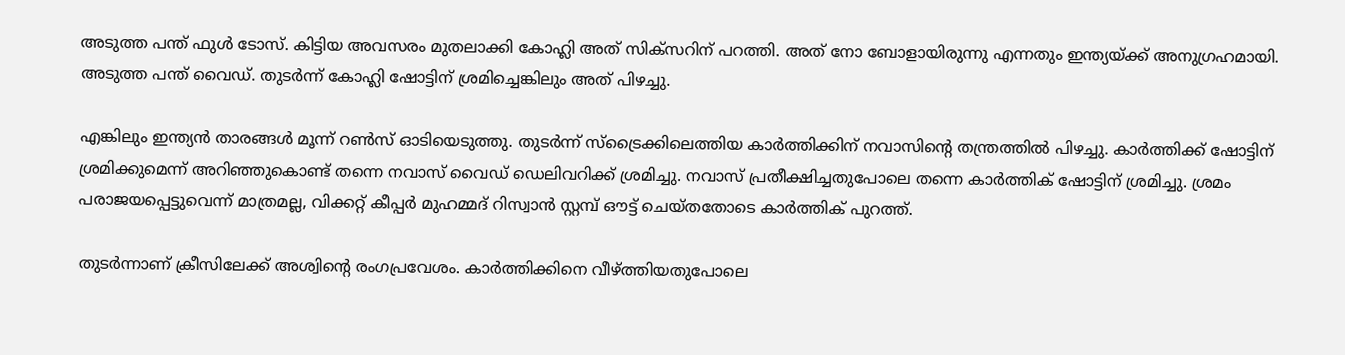അടുത്ത പന്ത് ഫുള്‍ ടോസ്. കിട്ടിയ അവസരം മുതലാക്കി കോഹ്ലി അത് സിക്‌സറിന് പറത്തി. അത് നോ ബോളായിരുന്നു എന്നതും ഇന്ത്യയ്ക്ക് അനുഗ്രഹമായി. അടുത്ത പന്ത് വൈഡ്. തുടര്‍ന്ന് കോഹ്ലി ഷോട്ടിന് ശ്രമിച്ചെങ്കിലും അത് പിഴച്ചു.

എങ്കിലും ഇന്ത്യന്‍ താരങ്ങള്‍ മൂന്ന് റണ്‍സ് ഓടിയെടുത്തു. തുടര്‍ന്ന് സ്‌ട്രൈക്കിലെത്തിയ കാര്‍ത്തിക്കിന് നവാസിന്റെ തന്ത്രത്തില്‍ പിഴച്ചു. കാര്‍ത്തിക്ക് ഷോട്ടിന് ശ്രമിക്കുമെന്ന് അറിഞ്ഞുകൊണ്ട് തന്നെ നവാസ് വൈഡ് ഡെലിവറിക്ക് ശ്രമിച്ചു. നവാസ് പ്രതീക്ഷിച്ചതുപോലെ തന്നെ കാര്‍ത്തിക് ഷോട്ടിന് ശ്രമിച്ചു. ശ്രമം പരാജയപ്പെട്ടുവെന്ന് മാത്രമല്ല, വിക്കറ്റ് കീപ്പര്‍ മുഹമ്മദ് റിസ്വാന്‍ സ്റ്റമ്പ് ഔട്ട് ചെയ്തതോടെ കാര്‍ത്തിക് പുറത്ത്.

തുടര്‍ന്നാണ് ക്രീസിലേക്ക് അശ്വിന്റെ രംഗപ്രവേശം. കാര്‍ത്തിക്കിനെ വീഴ്ത്തിയതുപോലെ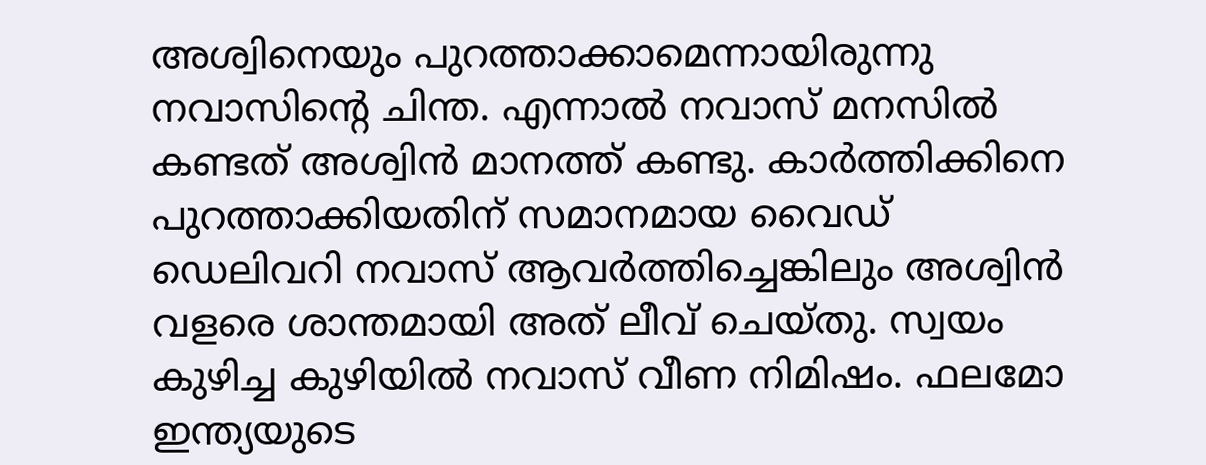അശ്വിനെയും പുറത്താക്കാമെന്നായിരുന്നു നവാസിന്റെ ചിന്ത. എന്നാല്‍ നവാസ് മനസില്‍ കണ്ടത് അശ്വിന്‍ മാനത്ത് കണ്ടു. കാര്‍ത്തിക്കിനെ പുറത്താക്കിയതിന് സമാനമായ വൈഡ് ഡെലിവറി നവാസ് ആവര്‍ത്തിച്ചെങ്കിലും അശ്വിന്‍ വളരെ ശാന്തമായി അത് ലീവ് ചെയ്തു. സ്വയം കുഴിച്ച കുഴിയില്‍ നവാസ് വീണ നിമിഷം. ഫലമോ ഇന്ത്യയുടെ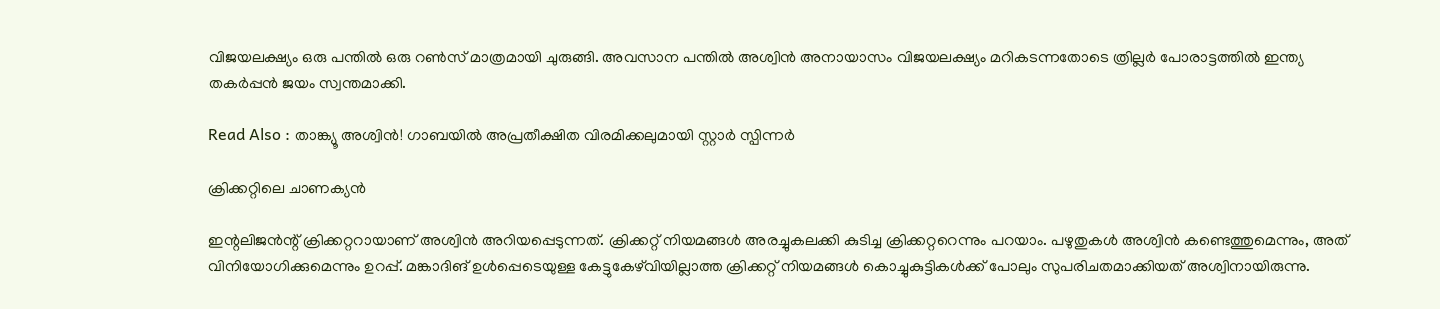വിജയലക്ഷ്യം ഒരു പന്തില്‍ ഒരു റണ്‍സ് മാത്രമായി ചുരുങ്ങി. അവസാന പന്തില്‍ അശ്വിന്‍ അനായാസം വിജയലക്ഷ്യം മറികടന്നതോടെ ത്രില്ലര്‍ പോരാട്ടത്തില്‍ ഇന്ത്യ തകര്‍പ്പന്‍ ജയം സ്വന്തമാക്കി.

Read Also : താങ്ക്യൂ അശ്വിൻ! ഗാബയിൽ അപ്രതീക്ഷിത വിരമിക്കലുമായി സ്റ്റാർ സ്പിന്നർ

ക്രിക്കറ്റിലെ ചാണക്യന്‍

ഇന്റലിജന്‍ന്റ് ക്രിക്കറ്ററായാണ് അശ്വിന്‍ അറിയപ്പെടുന്നത്. ക്രിക്കറ്റ് നിയമങ്ങള്‍ അരച്ചുകലക്കി കുടിച്ച ക്രിക്കറ്ററെന്നും പറയാം. പഴുതുകള്‍ അശ്വിന്‍ കണ്ടെത്തുമെന്നും, അത് വിനിയോഗിക്കുമെന്നും ഉറപ്പ്. മങ്കാദിങ് ഉള്‍പ്പെടെയുള്ള കേട്ടുകേഴ്‌വിയില്ലാത്ത ക്രിക്കറ്റ് നിയമങ്ങള്‍ കൊച്ചുകുട്ടികള്‍ക്ക് പോലും സുപരിചതമാക്കിയത് അശ്വിനായിരുന്നു.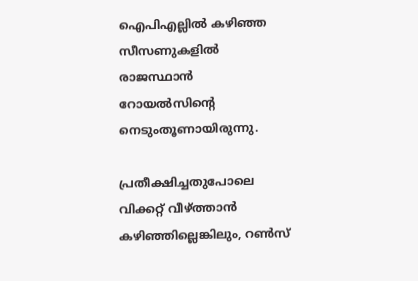ഐപിഎല്ലില്‍ കഴിഞ്ഞ സീസണുകളില്‍ രാജസ്ഥാന്‍ റോയല്‍സിന്റെ നെടുംതൂണായിരുന്നു.

പ്രതീക്ഷിച്ചതുപോലെ വിക്കറ്റ് വീഴ്ത്താന്‍ കഴിഞ്ഞില്ലെങ്കിലും, റണ്‍സ്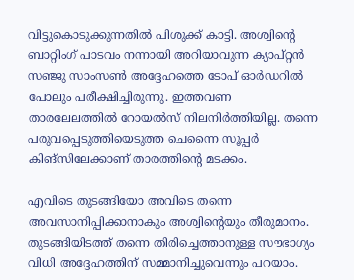വിട്ടുകൊടുക്കുന്നതില്‍ പിശുക്ക് കാട്ടി. അശ്വിന്റെ ബാറ്റിംഗ് പാടവം നന്നായി അറിയാവുന്ന ക്യാപ്റ്റന്‍ സഞ്ജു സാംസണ്‍ അദ്ദേഹത്തെ ടോപ് ഓര്‍ഡറില്‍ പോലും പരീക്ഷിച്ചിരുന്നു. ഇത്തവണ താരലേലത്തില്‍ റോയല്‍സ് നിലനിര്‍ത്തിയില്ല. തന്നെ പരുവപ്പെടുത്തിയെടുത്ത ചെന്നൈ സൂപ്പര്‍ കിങ്‌സിലേക്കാണ് താരത്തിന്റെ മടക്കം.

എവിടെ തുടങ്ങിയോ അവിടെ തന്നെ അവസാനിപ്പിക്കാനാകും അശ്വിന്റെയും തീരുമാനം. തുടങ്ങിയിടത്ത് തന്നെ തിരിച്ചെത്താനുള്ള സൗഭാഗ്യം വിധി അദ്ദേഹത്തിന് സമ്മാനിച്ചുവെന്നും പറയാം.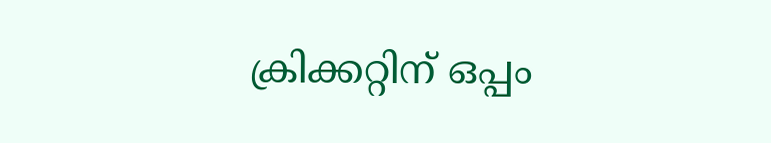ക്രിക്കറ്റിന് ഒപ്പം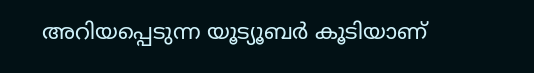അറിയപ്പെടുന്ന യൂട്യൂബര്‍ കൂടിയാണ്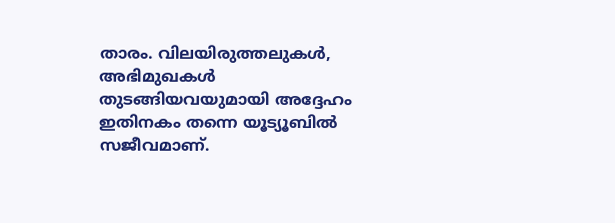താരം. വിലയിരുത്തലുകള്‍, അഭിമുഖകള്‍ തുടങ്ങിയവയുമായി അദ്ദേഹം ഇതിനകം തന്നെ യൂട്യൂബില്‍ സജീവമാണ്.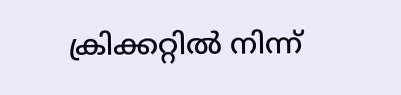ക്രിക്കറ്റില്‍ നിന്ന്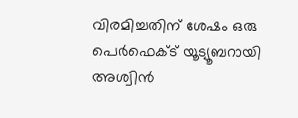വിരമിച്ചതിന് ശേഷം ഒരു പെര്‍ഫെക്ട് യൂട്യൂബറായി അശ്വിന്‍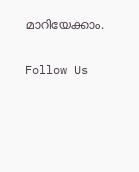മാറിയേക്കാം.

Follow Us